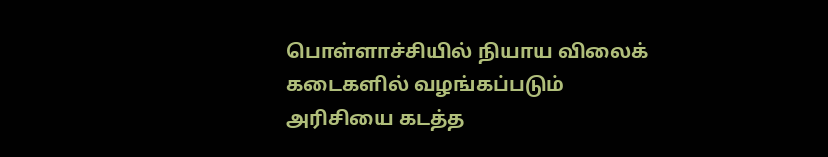பொள்ளாச்சியில் நியாய விலைக் கடைகளில் வழங்கப்படும் அரிசியை கடத்த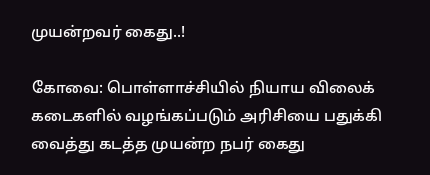முயன்றவர் கைது..!

கோவை: பொள்ளாச்சியில் நியாய விலைக் கடைகளில் வழங்கப்படும் அரிசியை பதுக்கி வைத்து கடத்த முயன்ற நபர் கைது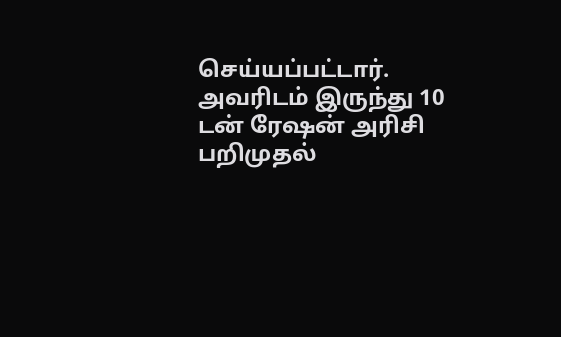செய்யப்பட்டார். அவரிடம் இருந்து 10 டன் ரேஷன் அரிசி பறிமுதல்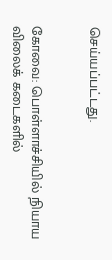செய்யப்பட்டது.


கோவை: பொள்ளாச்சியில் நியாய விலைக் கடைகளில்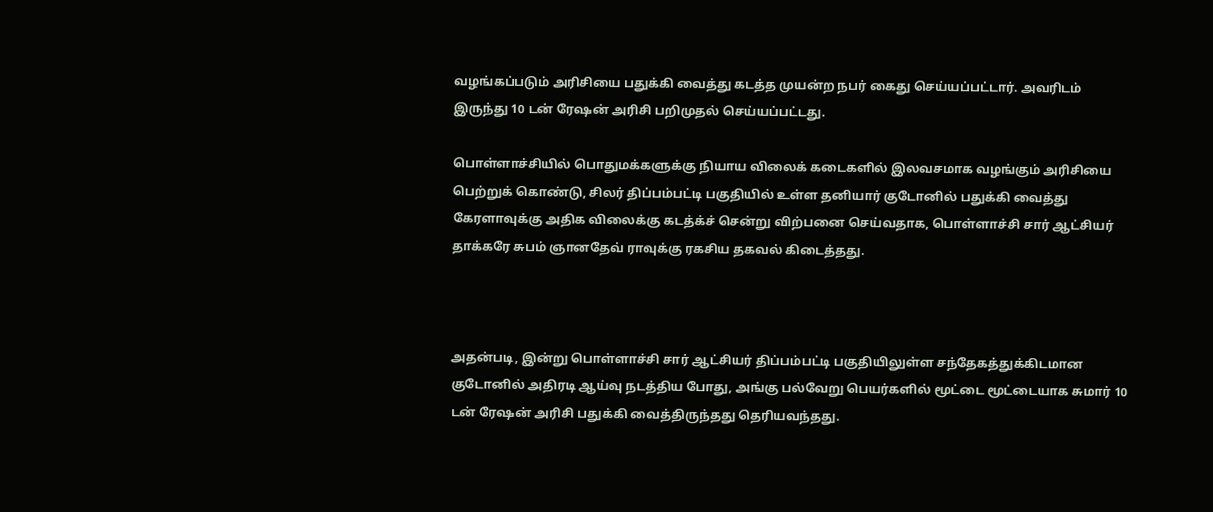வழங்கப்படும் அரிசியை பதுக்கி வைத்து கடத்த முயன்ற நபர் கைது செய்யப்பட்டார். அவரிடம் இருந்து 10 டன் ரேஷன் அரிசி பறிமுதல் செய்யப்பட்டது.

பொள்ளாச்சியில் பொதுமக்களுக்கு நியாய விலைக் கடைகளில் இலவசமாக வழங்கும் அரிசியை பெற்றுக் கொண்டு, சிலர் திப்பம்பட்டி பகுதியில் உள்ள தனியார் குடோனில் பதுக்கி வைத்து கேரளாவுக்கு அதிக விலைக்கு கடத்க்ச் சென்று விற்பனை செய்வதாக, பொள்ளாச்சி சார் ஆட்சியர் தாக்கரே சுபம் ஞானதேவ் ராவுக்கு ரகசிய தகவல் கிடைத்தது.



அதன்படி, இன்று பொள்ளாச்சி சார் ஆட்சியர் திப்பம்பட்டி பகுதியிலுள்ள சந்தேகத்துக்கிடமான குடோனில் அதிரடி ஆய்வு நடத்திய போது, அங்கு பல்வேறு பெயர்களில் மூட்டை மூட்டையாக சுமார் 10 டன் ரேஷன் அரிசி பதுக்கி வைத்திருந்தது தெரியவந்தது.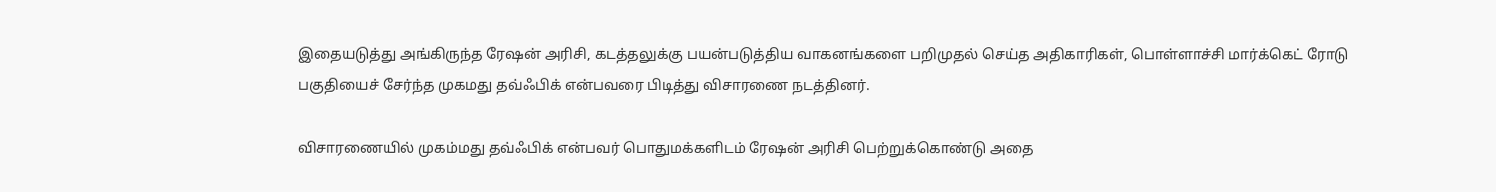இதையடுத்து அங்கிருந்த ரேஷன் அரிசி, கடத்தலுக்கு பயன்படுத்திய வாகனங்களை பறிமுதல் செய்த அதிகாரிகள், பொள்ளாச்சி மார்க்கெட் ரோடு பகுதியைச் சேர்ந்த முகமது தவ்ஃபிக் என்பவரை பிடித்து விசாரணை நடத்தினர்.

விசாரணையில் முகம்மது தவ்ஃபிக் என்பவர் பொதுமக்களிடம் ரேஷன் அரிசி பெற்றுக்கொண்டு அதை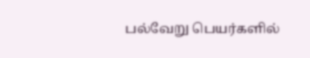பல்வேறு பெயர்களில்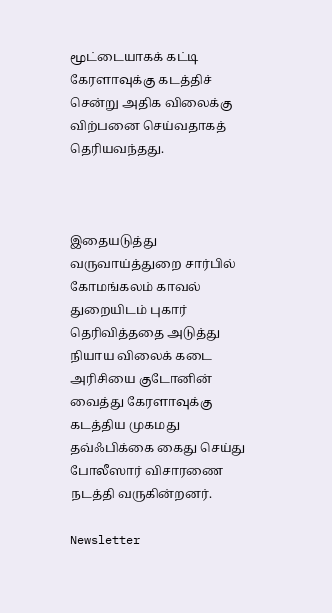மூட்டையாகக் கட்டி கேரளாவுக்கு கடத்திச் சென்று அதிக விலைக்கு விற்பனை செய்வதாகத் தெரியவந்தது.



இதையடுத்து வருவாய்த்துறை சார்பில் கோமங்கலம் காவல் துறையிடம் புகார் தெரிவித்ததை அடுத்து நியாய விலைக் கடை அரிசியை குடோனின் வைத்து கேரளாவுக்கு கடத்திய முகமது தவ்ஃபிக்கை கைது செய்து போலீஸார் விசாரணை நடத்தி வருகின்றனர்.

Newsletter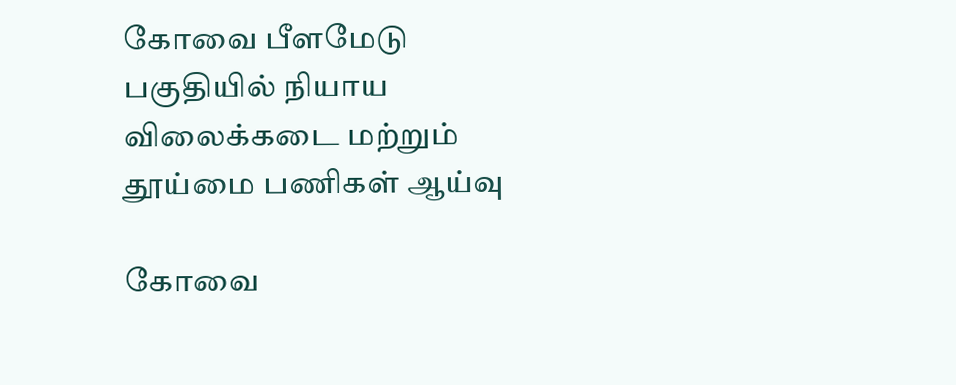கோவை பீளமேடு பகுதியில் நியாய விலைக்கடை மற்றும் தூய்மை பணிகள் ஆய்வு

கோவை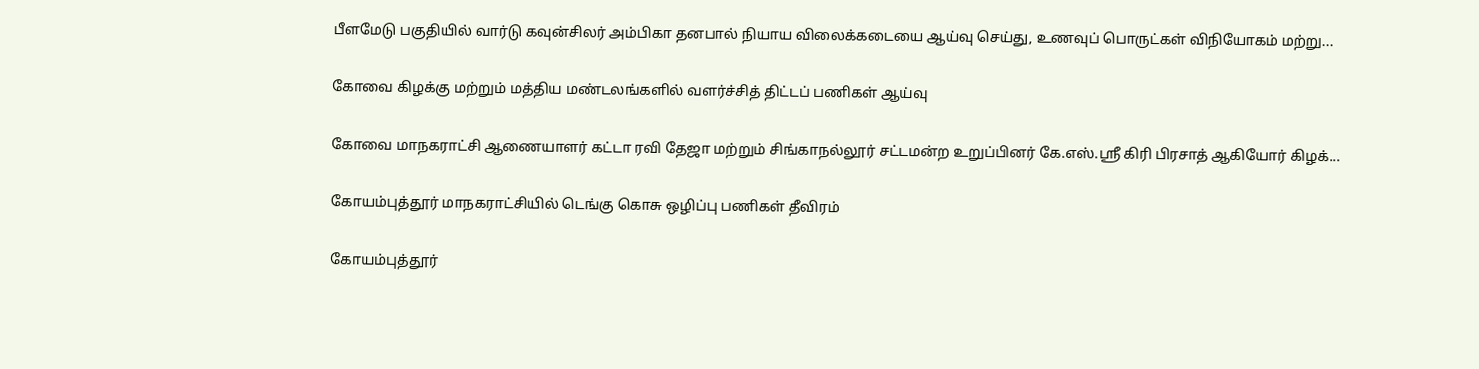பீளமேடு பகுதியில் வார்டு கவுன்சிலர் அம்பிகா தனபால் நியாய விலைக்கடையை ஆய்வு செய்து, உணவுப் பொருட்கள் விநியோகம் மற்று...

கோவை கிழக்கு மற்றும் மத்திய மண்டலங்களில் வளர்ச்சித் திட்டப் பணிகள் ஆய்வு

கோவை மாநகராட்சி ஆணையாளர் கட்டா ரவி தேஜா மற்றும் சிங்காநல்லூர் சட்டமன்ற உறுப்பினர் கே.எஸ்.ஸ்ரீ கிரி பிரசாத் ஆகியோர் கிழக்...

கோயம்புத்தூர் மாநகராட்சியில் டெங்கு கொசு ஒழிப்பு பணிகள் தீவிரம்

கோயம்புத்தூர்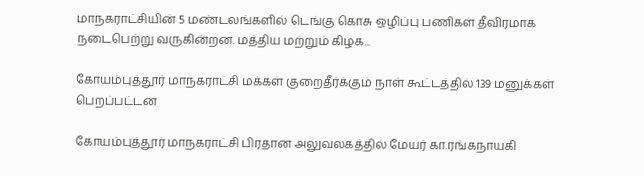மாநகராட்சியின் 5 மண்டலங்களில் டெங்கு கொசு ஒழிப்பு பணிகள் தீவிரமாக நடைபெற்று வருகின்றன. மத்திய மற்றும் கிழக...

கோயம்புத்தூர் மாநகராட்சி மக்கள் குறைதீர்க்கும் நாள் கூட்டத்தில் 139 மனுக்கள் பெறப்பட்டன

கோயம்புத்தூர் மாநகராட்சி பிரதான அலுவலகத்தில் மேயர் கா.ரங்கநாயகி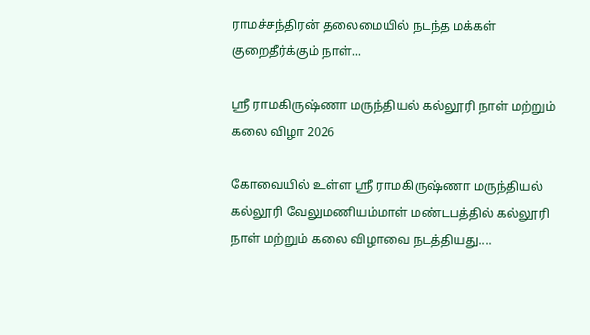ராமச்சந்திரன் தலைமையில் நடந்த மக்கள் குறைதீர்க்கும் நாள்...

ஸ்ரீ ராமகிருஷ்ணா மருந்தியல் கல்லூரி நாள் மற்றும் கலை விழா 2026

கோவையில் உள்ள ஸ்ரீ ராமகிருஷ்ணா மருந்தியல் கல்லூரி வேலுமணியம்மாள் மண்டபத்தில் கல்லூரி நாள் மற்றும் கலை விழாவை நடத்தியது....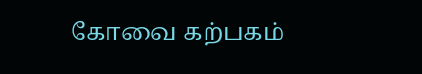கோவை கற்பகம்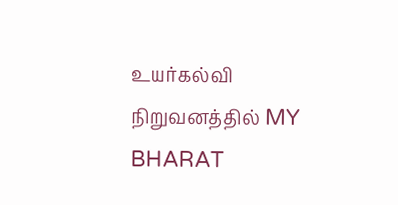உயர்கல்வி நிறுவனத்தில் MY BHARAT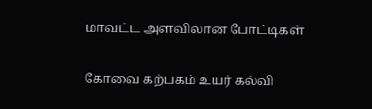மாவட்ட அளவிலான போட்டிகள்

கோவை கற்பகம் உயர் கல்வி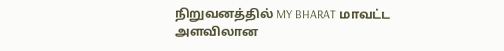நிறுவனத்தில் MY BHARAT மாவட்ட அளவிலான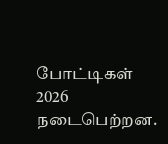போட்டிகள் 2026 நடைபெற்றன.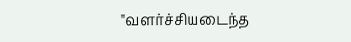"வளர்ச்சியடைந்த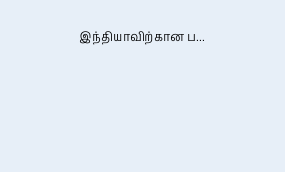இந்தியாவிற்கான ப...